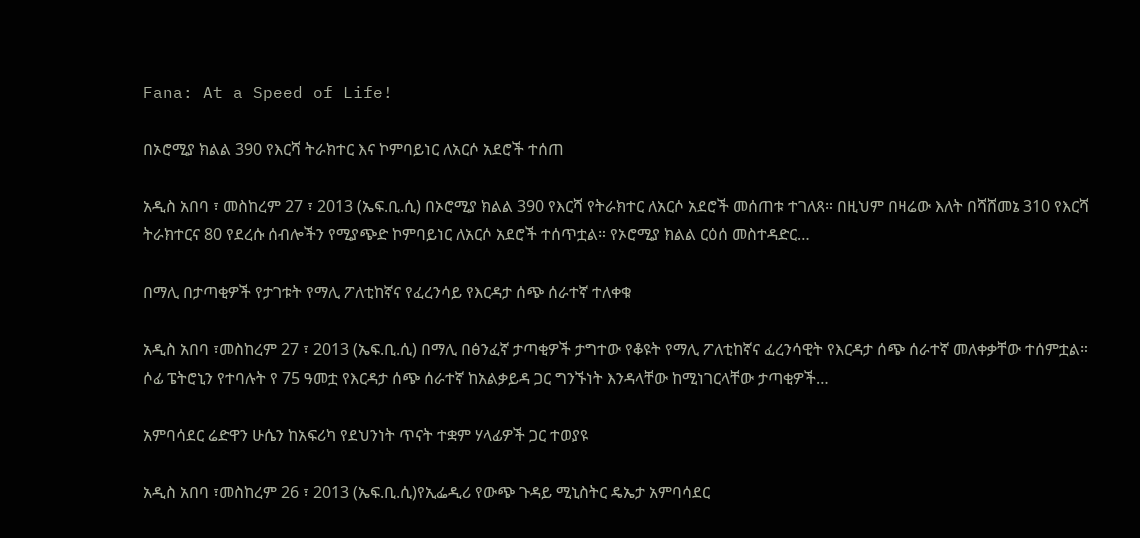Fana: At a Speed of Life!

በኦሮሚያ ክልል 390 የእርሻ ትራክተር እና ኮምባይነር ለአርሶ አደሮች ተሰጠ

አዲስ አበባ ፣ መስከረም 27 ፣ 2013 (ኤፍ.ቢ.ሲ) በኦሮሚያ ክልል 390 የእርሻ የትራክተር ለአርሶ አደሮች መሰጠቱ ተገለጸ። በዚህም በዛሬው እለት በሻሸመኔ 310 የእርሻ ትራክተርና 80 የደረሱ ሰብሎችን የሚያጭድ ኮምባይነር ለአርሶ አደሮች ተሰጥቷል። የኦሮሚያ ክልል ርዕሰ መስተዳድር…

በማሊ በታጣቂዎች የታገቱት የማሊ ፖለቲከኛና የፈረንሳይ የእርዳታ ሰጭ ሰራተኛ ተለቀቁ

አዲስ አበባ ፣መስከረም 27 ፣ 2013 (ኤፍ.ቢ.ሲ) በማሊ በፅንፈኛ ታጣቂዎች ታግተው የቆዩት የማሊ ፖለቲከኛና ፈረንሳዊት የእርዳታ ሰጭ ሰራተኛ መለቀቃቸው ተሰምቷል። ሶፊ ፔትሮኒን የተባሉት የ 75 ዓመቷ የእርዳታ ሰጭ ሰራተኛ ከአልቃይዳ ጋር ግንኙነት እንዳላቸው ከሚነገርላቸው ታጣቂዎች…

አምባሳደር ሬድዋን ሁሴን ከአፍሪካ የደህንነት ጥናት ተቋም ሃላፊዎች ጋር ተወያዩ

አዲስ አበባ ፣መስከረም 26 ፣ 2013 (ኤፍ.ቢ.ሲ)የኢፌዲሪ የውጭ ጉዳይ ሚኒስትር ዴኤታ አምባሳደር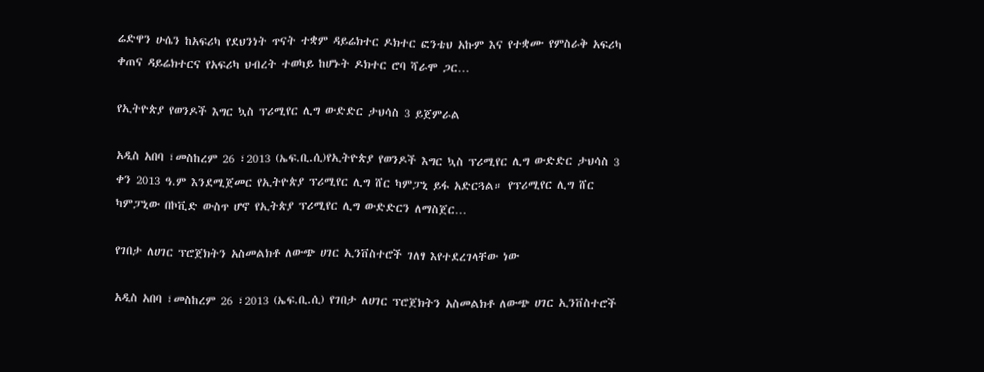ሬድዋን ሁሴን ከአፍሪካ የደህንነት ጥናት ተቋም ዳይሬክተር ዶክተር ፎንቴህ አኩም እና የተቋሙ የምስራቅ አፍሪካ ቀጠና ዳይሬክተርና የአፍሪካ ህብረት ተወካይ ከሆኑት ዶክተር ሮባ ሻራሞ ጋር…

የኢትዮጵያ የወንዶች እግር ኳስ ፕሪሚየር ሊግ ውድድር ታህሳስ 3 ይጀምራል

አዲስ አበባ ፣መስከረም 26 ፣2013 (ኤፍ.ቢ.ሲ)የኢትዮጵያ የወንዶች እግር ኳስ ፕሪሚየር ሊግ ውድድር ታህሳስ 3 ቀን 2013 ዓ.ም እንደሚጀመር የኢትዮጵያ ፕሪሚየር ሊግ ሸር ካምፓኒ ይፋ አድርጓል። የፕሪሚየር ሊግ ሸር ካምፓኒው በኮቪድ ውስጥ ሆኖ የኢትጵያ ፕሪሚየር ሊግ ውድድርን ለማስጀር…

የገበታ ለሀገር ፕሮጀክትን አስመልክቶ ለውጭ ሀገር ኢንቨስተሮች ገለፃ እየተደረገላቸው ነው

አዲስ አበባ ፣መስከረም 26 ፣2013 (ኤፍ.ቢ.ሲ) የገበታ ለሀገር ፕሮጀክትን አስመልክቶ ለውጭ ሀገር ኢንቨስተሮች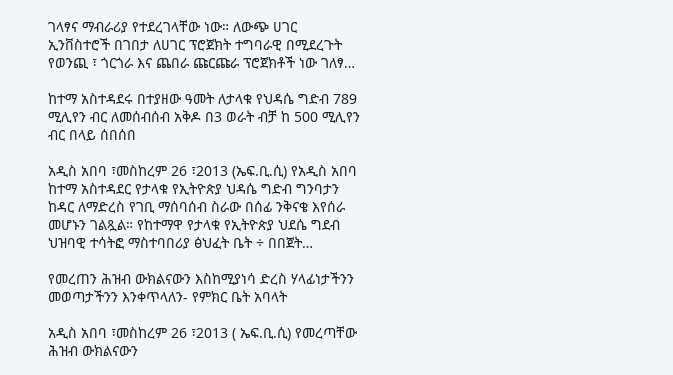ገላፃና ማብራሪያ የተደረገላቸው ነው። ለውጭ ሀገር ኢንቨስተሮች በገበታ ለሀገር ፕሮጀክት ተግባራዊ በሚደረጉት የወንጪ ፣ ጎርጎራ እና ጨበራ ጩርጩራ ፕሮጀክቶች ነው ገለፃ…

ከተማ አስተዳደሩ በተያዘው ዓመት ለታላቁ የህዳሴ ግድብ 789 ሚሊየን ብር ለመሰብሰብ አቅዶ በ3 ወራት ብቻ ከ 500 ሚሊየን ብር በላይ ሰበሰበ

አዲስ አበባ ፣መስከረም 26 ፣2013 (ኤፍ.ቢ.ሲ) የአዲስ አበባ ከተማ አስተዳደር የታላቁ የኢትዮጵያ ህዳሴ ግድብ ግንባታን ከዳር ለማድረስ የገቢ ማሰባሰብ ስራው በሰፊ ንቅናቄ እየሰራ መሆኑን ገልጿል። የከተማዋ የታላቁ የኢትዮጵያ ህደሴ ግደብ ህዝባዊ ተሳትፎ ማስተባበሪያ ፅህፈት ቤት ÷ በበጀት…

የመረጠን ሕዝብ ውክልናውን እስከሚያነሳ ድረስ ሃላፊነታችንን መወጣታችንን እንቀጥላለን- የምክር ቤት አባላት

አዲስ አበባ ፣መስከረም 26 ፣2013 ( ኤፍ.ቢ.ሲ) የመረጣቸው ሕዝብ ውክልናውን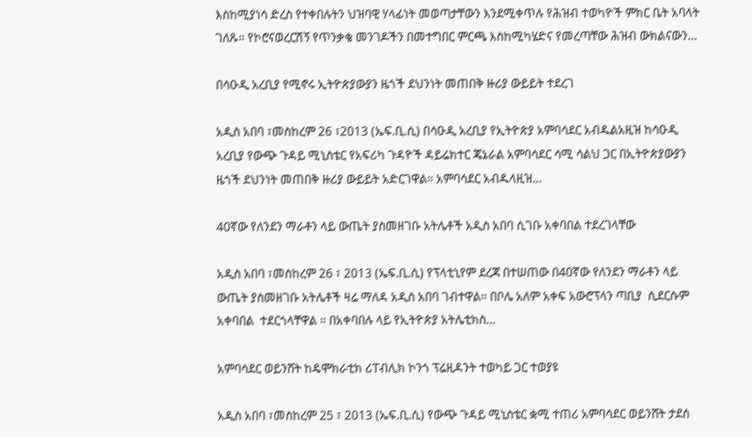እስከሚያነሳ ድረስ የተቀበሉትን ህዝባዊ ሃላፊነት መወጣታቸውን እንደሚቀጥሉ የሕዝብ ተወካዮች ምክር ቤት አባላት ገለጹ። የኮሮናወረርሽኝ የጥንቃቄ መንገዶችን በመተግበር ምርጫ እስከሚካሄድና የመረጣቸው ሕዝብ ውክልናውን…

በሳዑዲ አረቢያ የሚኖሩ ኢትዮጵያውያን ዜጎች ደህንነት መጠበቅ ዙሪያ ውይይት ተደረገ

አዲስ አበባ ፣መስከረም 26 ፣2013 (ኤፍ.ቢ.ሲ) በሳዑዲ አረቢያ የኢትዮጵያ አምባሳደር አብዱልአዚዝ ከሳዑዲ አረቢያ የውጭ ጉዳይ ሚኒስቴር የአፍሪካ ጉዳዮች ዳይሬክተር ጄኔራል አምባሳደር ሳሚ ሳልህ ጋር በኢትዮጵያውያን ዜጎች ደህንነት መጠበቅ ዙሪያ ውይይት አድርገዋል። አምባሳደር አብዱላዚዝ…

40ኛው የለንደን ማራቶን ላይ ውጤት ያስመዘገቡ አትሌቶች አዲስ አበባ ሲገቡ አቀባበል ተደረገላቸው

አዲስ አበባ ፣መስከረም 26 ፣ 2013 (ኤፍ.ቢ.ሲ) የፕላቲኒየም ደረጃ በተሠጠው በ40ኛው የለንደን ማራቶን ላይ ውጤት ያስመዘገቡ አትሌቶች ዛሬ ማለዳ አዲስ አበባ ገብተዋል። በቦሌ አለም አቀፍ አውሮፕላን ጣቢያ  ሲደርሱም አቀባበል  ተደርጎላቸዋል ። በአቀባበሉ ላይ የኢትዮጵያ አትሌቲክስ…

አምባሳደር ወይንሸት ከዴሞክራቲክ ሪፐብሊክ ኮንጎ ፕሬዚዳንት ተወካይ ጋር ተወያዩ

አዲስ አበባ ፣መስከረም 25 ፣ 2013 (ኤፍ.ቢ.ሲ) የውጭ ጉዳይ ሚኒስቴር ቋሚ ተጠሪ አምባሳደር ወይንሸት ታደሰ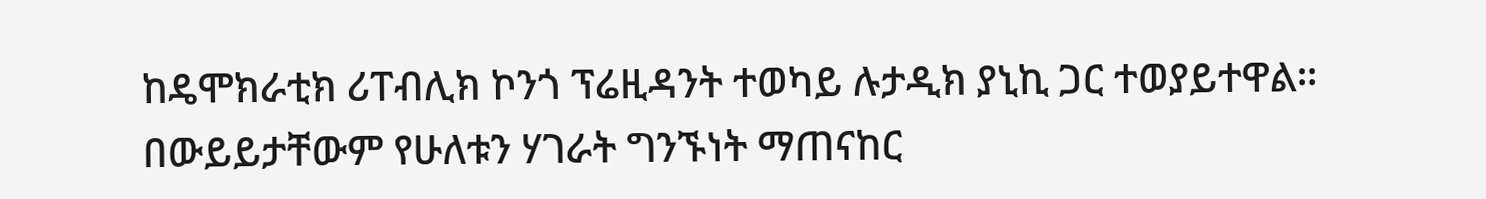ከዴሞክራቲክ ሪፐብሊክ ኮንጎ ፕሬዚዳንት ተወካይ ሉታዲክ ያኒኪ ጋር ተወያይተዋል። በውይይታቸውም የሁለቱን ሃገራት ግንኙነት ማጠናከር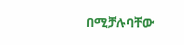በሚቻሉባቸው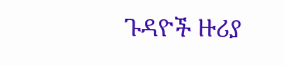ጉዳዮች ዙሪያ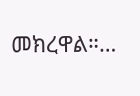መክረዋል።…